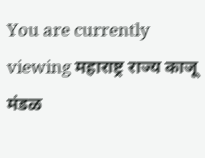You are currently viewing महाराष्ट्र राज्य काजू मंडळ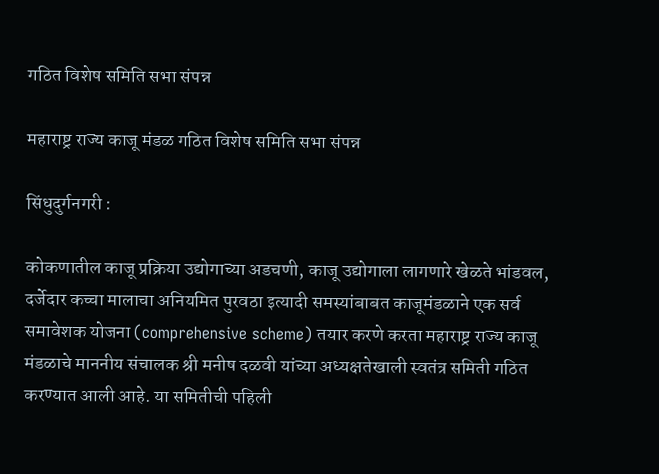गठित विशेष समिति सभा संपन्न

महाराष्ट्र राज्य काजू मंडळ गठित विशेष समिति सभा संपन्न

सिंधुदुर्गनगरी :

कोकणातील काजू प्रक्रिया उद्योगाच्या अडचणी, काजू उद्योगाला लागणारे खेळते भांडवल, दर्जेदार कच्चा मालाचा अनियमित पुरवठा इत्यादी समस्यांबाबत काजूमंडळाने एक सर्व समावेशक योजना (comprehensive scheme) तयार करणे करता महाराष्ट्र राज्य काजू मंडळाचे माननीय संचालक श्री मनीष दळवी यांच्या अध्यक्षतेखाली स्वतंत्र समिती गठित करण्यात आली आहे. या समितीची पहिली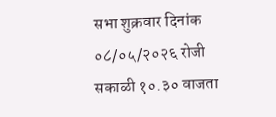सभा शुक्रवार दिनांक ०८/०५/२०२६ रोजी सकाळी १०.३० वाजता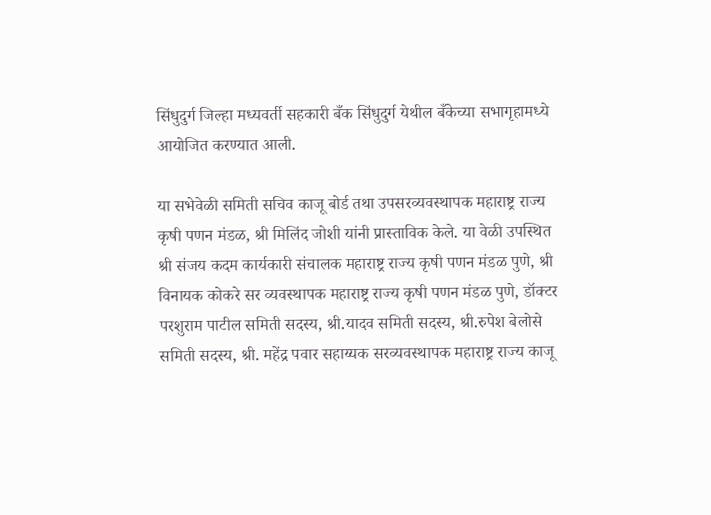सिंधुदुर्ग जिल्हा मध्यवर्ती सहकारी बँक सिंधुदुर्ग येथील बँकेच्या सभागृहामध्ये आयोजित करण्यात आली.

या सभेवेळी समिती सचिव काजू बोर्ड तथा उपसरव्यवस्थापक महाराष्ट्र राज्य कृषी पणन मंडळ, श्री मिलिंद जोशी यांनी प्रास्ताविक केले. या वेळी उपस्थित श्री संजय कदम कार्यकारी संचालक महाराष्ट्र राज्य कृषी पणन मंडळ पुणे, श्री विनायक कोकरे सर व्यवस्थापक महाराष्ट्र राज्य कृषी पणन मंडळ पुणे, डॉक्टर परशुराम पाटील समिती सदस्य, श्री.यादव समिती सदस्य, श्री.रुपेश बेलोसे समिती सदस्य, श्री. महेंद्र पवार सहाय्यक सरव्यवस्थापक महाराष्ट्र राज्य काजू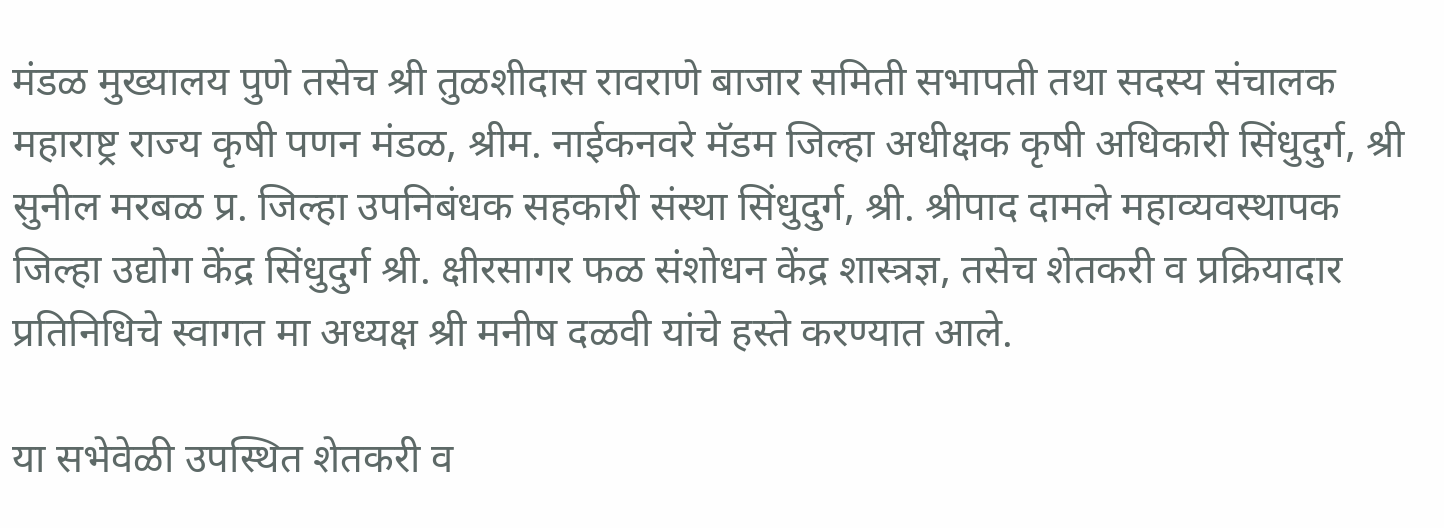मंडळ मुख्यालय पुणे तसेच श्री तुळशीदास रावराणे बाजार समिती सभापती तथा सदस्य संचालक महाराष्ट्र राज्य कृषी पणन मंडळ, श्रीम. नाईकनवरे मॅडम जिल्हा अधीक्षक कृषी अधिकारी सिंधुदुर्ग, श्री सुनील मरबळ प्र. जिल्हा उपनिबंधक सहकारी संस्था सिंधुदुर्ग, श्री. श्रीपाद दामले महाव्यवस्थापक जिल्हा उद्योग केंद्र सिंधुदुर्ग श्री. क्षीरसागर फळ संशोधन केंद्र शास्त्रज्ञ, तसेच शेतकरी व प्रक्रियादार प्रतिनिधिचे स्वागत मा अध्यक्ष श्री मनीष दळवी यांचे हस्ते करण्यात आले.

या सभेवेळी उपस्थित शेतकरी व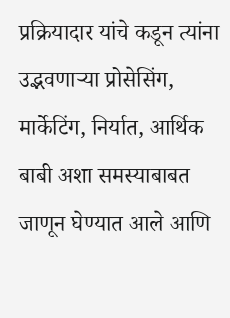प्रक्रियादार यांचे कडून त्यांना उद्भवणाऱ्या प्रोसेसिंग, मार्केटिंग, निर्यात, आर्थिक बाबी अशा समस्याबाबत जाणून घेण्यात आले आणि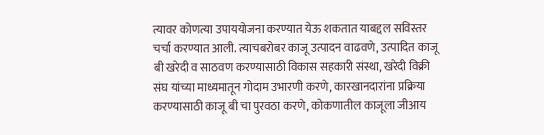त्यावर कोणत्या उपाययोजना करण्यात येऊ शकतात याबद्दल सविस्तर चर्चा करण्यात आली. त्याचबरोबर काजू उत्पादन वाढवणे, उत्पादित काजू बी खरेदी व साठवण करण्यासाठी विकास सहकारी संस्था, खरेदी विक्री संघ यांच्या माध्यमातून गोदाम उभारणी करणे, कारखानदारांना प्रक्रिया करण्यासाठी काजू बी चा पुरवठा करणे, कोकणातील काजूला जीआय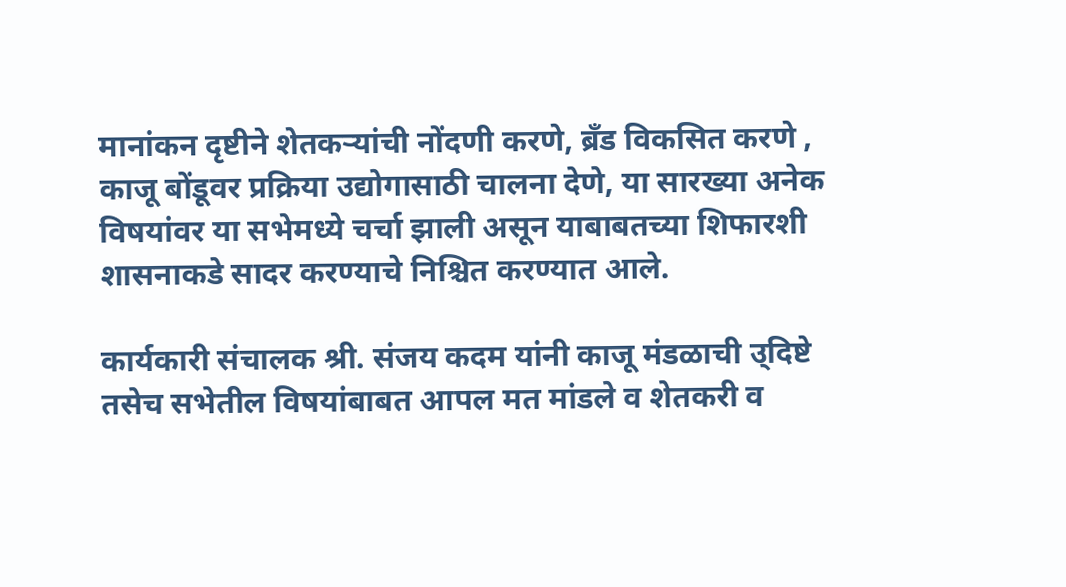मानांकन दृष्टीने शेतकऱ्यांची नोंदणी करणे, ब्रँड विकसित करणे , काजू बोंडूवर प्रक्रिया उद्योगासाठी चालना देणे, या सारख्या अनेक विषयांवर या सभेमध्ये चर्चा झाली असून याबाबतच्या शिफारशी शासनाकडे सादर करण्याचे निश्चित करण्यात आले.

कार्यकारी संचालक श्री. संजय कदम यांनी काजू मंडळाची उ्दिष्टे तसेच सभेतील विषयांबाबत आपल मत मांडले व शेतकरी व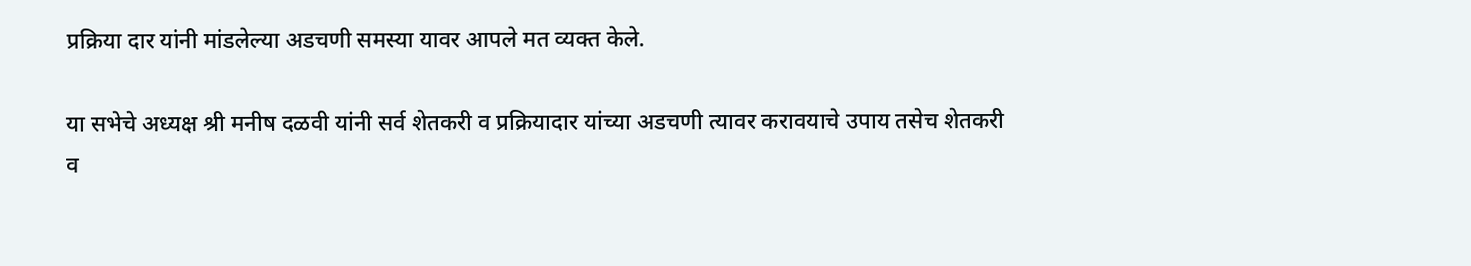प्रक्रिया दार यांनी मांडलेल्या अडचणी समस्या यावर आपले मत व्यक्त केले.

या सभेचे अध्यक्ष श्री मनीष दळवी यांनी सर्व शेतकरी व प्रक्रियादार यांच्या अडचणी त्यावर करावयाचे उपाय तसेच शेतकरी व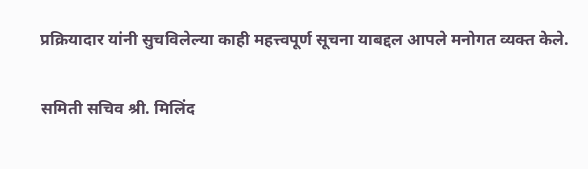प्रक्रियादार यांनी सुचविलेल्या काही महत्त्वपूर्ण सूचना याबद्दल आपले मनोगत व्यक्त केले.

समिती सचिव श्री. मिलिंद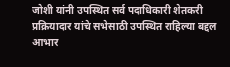जोशी यांनी उपस्थित सर्व पदाधिकारी शेतकरी प्रक्रियादार यांचे सभेसाठी उपस्थित राहिल्या बद्दल आभार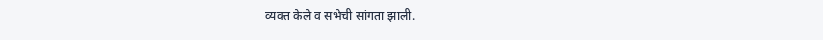व्यक्त केले व सभेची सांगता झाली.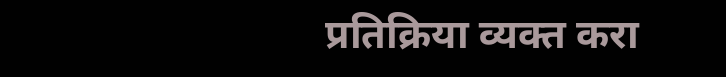प्रतिक्रिया व्यक्त करा